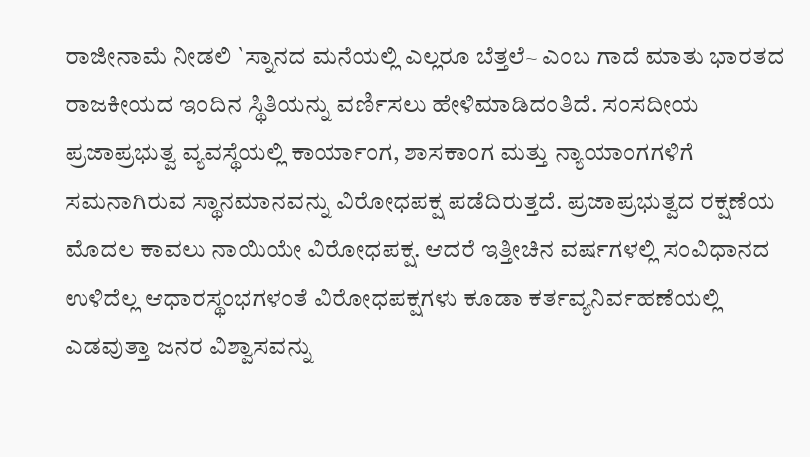ರಾಜೀನಾಮೆ ನೀಡಲಿ `ಸ್ನಾನದ ಮನೆಯಲ್ಲಿ ಎಲ್ಲರೂ ಬೆತ್ತಲೆ~ ಎಂಬ ಗಾದೆ ಮಾತು ಭಾರತದ ರಾಜಕೀಯದ ಇಂದಿನ ಸ್ಥಿತಿಯನ್ನು ವರ್ಣಿಸಲು ಹೇಳಿಮಾಡಿದಂತಿದೆ. ಸಂಸದೀಯ ಪ್ರಜಾಪ್ರಭುತ್ವ ವ್ಯವಸ್ಥೆಯಲ್ಲಿ ಕಾರ್ಯಾಂಗ, ಶಾಸಕಾಂಗ ಮತ್ತು ನ್ಯಾಯಾಂಗಗಳಿಗೆ ಸಮನಾಗಿರುವ ಸ್ಥಾನಮಾನವನ್ನು ವಿರೋಧಪಕ್ಷ ಪಡೆದಿರುತ್ತದೆ. ಪ್ರಜಾಪ್ರಭುತ್ವದ ರಕ್ಷಣೆಯ ಮೊದಲ ಕಾವಲು ನಾಯಿಯೇ ವಿರೋಧಪಕ್ಷ. ಆದರೆ ಇತ್ತೀಚಿನ ವರ್ಷಗಳಲ್ಲಿ ಸಂವಿಧಾನದ ಉಳಿದೆಲ್ಲ ಆಧಾರಸ್ಥಂಭಗಳಂತೆ ವಿರೋಧಪಕ್ಷಗಳು ಕೂಡಾ ಕರ್ತವ್ಯನಿರ್ವಹಣೆಯಲ್ಲಿ ಎಡವುತ್ತಾ ಜನರ ವಿಶ್ವಾಸವನ್ನು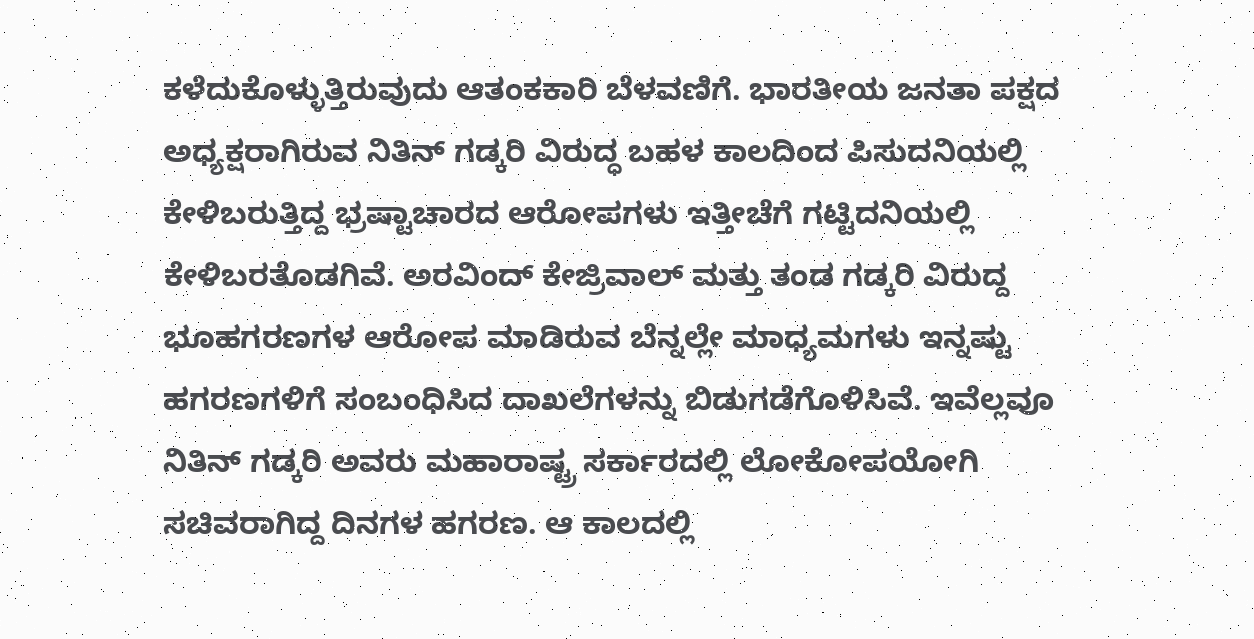ಕಳೆದುಕೊಳ್ಳುತ್ತಿರುವುದು ಆತಂಕಕಾರಿ ಬೆಳವಣಿಗೆ. ಭಾರತೀಯ ಜನತಾ ಪಕ್ಷದ ಅಧ್ಯಕ್ಷರಾಗಿರುವ ನಿತಿನ್ ಗಡ್ಕರಿ ವಿರುದ್ಧ ಬಹಳ ಕಾಲದಿಂದ ಪಿಸುದನಿಯಲ್ಲಿ ಕೇಳಿಬರುತ್ತಿದ್ದ ಭ್ರಷ್ಟಾಚಾರದ ಆರೋಪಗಳು ಇತ್ತೀಚೆಗೆ ಗಟ್ಟಿದನಿಯಲ್ಲಿ ಕೇಳಿಬರತೊಡಗಿವೆ. ಅರವಿಂದ್ ಕೇಜ್ರಿವಾಲ್ ಮತ್ತು ತಂಡ ಗಡ್ಕರಿ ವಿರುದ್ದ ಭೂಹಗರಣಗಳ ಆರೋಪ ಮಾಡಿರುವ ಬೆನ್ನಲ್ಲೇ ಮಾಧ್ಯಮಗಳು ಇನ್ನಷ್ಟು ಹಗರಣಗಳಿಗೆ ಸಂಬಂಧಿಸಿದ ದಾಖಲೆಗಳನ್ನು ಬಿಡುಗಡೆಗೊಳಿಸಿವೆ. ಇವೆಲ್ಲವೂ ನಿತಿನ್ ಗಡ್ಕರಿ ಅವರು ಮಹಾರಾಷ್ಟ್ರ ಸರ್ಕಾರದಲ್ಲಿ ಲೋಕೋಪಯೋಗಿ ಸಚಿವರಾಗಿದ್ದ ದಿನಗಳ ಹಗರಣ. ಆ ಕಾಲದಲ್ಲಿ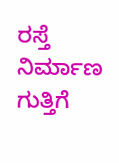ರಸ್ತೆ ನಿರ್ಮಾಣ ಗುತ್ತಿಗೆ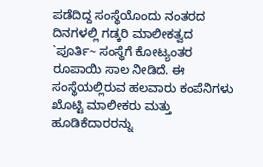ಪಡೆದಿದ್ದ ಸಂಸ್ಥೆಯೊಂದು ನಂತರದ ದಿನಗಳಲ್ಲಿ ಗಡ್ಕರಿ ಮಾಲೀಕತ್ವದ `ಪೂರ್ತಿ~ ಸಂಸ್ಥೆಗೆ ಕೋಟ್ಯಂತರ ರೂಪಾಯಿ ಸಾಲ ನೀಡಿದೆ. ಈ ಸಂಸ್ಥೆಯಲ್ಲಿರುವ ಹಲವಾರು ಕಂಪೆನಿಗಳು ಖೊಟ್ಟಿ ಮಾಲೀಕರು ಮತ್ತು ಹೂಡಿಕೆದಾರರನ್ನು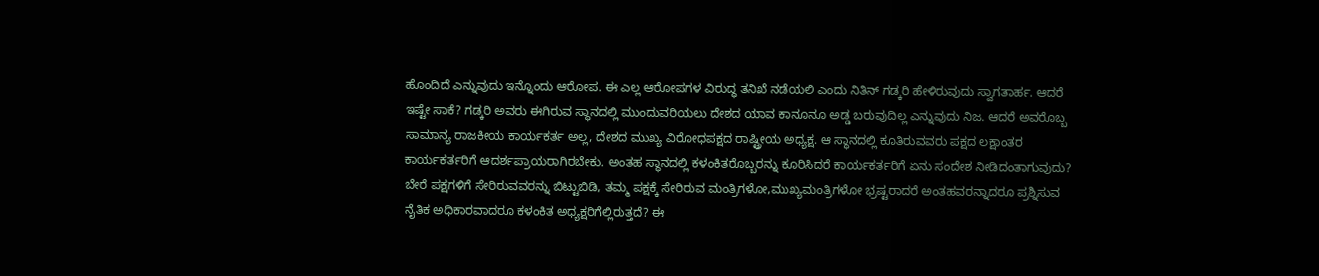ಹೊಂದಿದೆ ಎನ್ನುವುದು ಇನ್ನೊಂದು ಆರೋಪ. ಈ ಎಲ್ಲ ಆರೋಪಗಳ ವಿರುದ್ಧ ತನಿಖೆ ನಡೆಯಲಿ ಎಂದು ನಿತಿನ್ ಗಡ್ಕರಿ ಹೇಳಿರುವುದು ಸ್ವಾಗತಾರ್ಹ. ಆದರೆ ಇಷ್ಟೇ ಸಾಕೆ? ಗಡ್ಕರಿ ಅವರು ಈಗಿರುವ ಸ್ಥಾನದಲ್ಲಿ ಮುಂದುವರಿಯಲು ದೇಶದ ಯಾವ ಕಾನೂನೂ ಅಡ್ಡ ಬರುವುದಿಲ್ಲ ಎನ್ನುವುದು ನಿಜ. ಆದರೆ ಅವರೊಬ್ಬ ಸಾಮಾನ್ಯ ರಾಜಕೀಯ ಕಾರ್ಯಕರ್ತ ಅಲ್ಲ, ದೇಶದ ಮುಖ್ಯ ವಿರೋಧಪಕ್ಷದ ರಾಷ್ಟ್ರೀಯ ಅಧ್ಯಕ್ಷ. ಆ ಸ್ಥಾನದಲ್ಲಿ ಕೂತಿರುವವರು ಪಕ್ಷದ ಲಕ್ಷಾಂತರ ಕಾರ್ಯಕರ್ತರಿಗೆ ಆದರ್ಶಪ್ರಾಯರಾಗಿರಬೇಕು. ಅಂತಹ ಸ್ಥಾನದಲ್ಲಿ ಕಳಂಕಿತರೊಬ್ಬರನ್ನು ಕೂರಿಸಿದರೆ ಕಾರ್ಯಕರ್ತರಿಗೆ ಏನು ಸಂದೇಶ ನೀಡಿದಂತಾಗುವುದು? ಬೇರೆ ಪಕ್ಷಗಳಿಗೆ ಸೇರಿರುವವರನ್ನು ಬಿಟ್ಟುಬಿಡಿ, ತಮ್ಮ ಪಕ್ಷಕ್ಕೆ ಸೇರಿರುವ ಮಂತ್ರಿಗಳೋ,ಮುಖ್ಯಮಂತ್ರಿಗಳೋ ಭ್ರಷ್ಟರಾದರೆ ಅಂತಹವರನ್ನಾದರೂ ಪ್ರಶ್ನಿಸುವ ನೈತಿಕ ಅಧಿಕಾರವಾದರೂ ಕಳಂಕಿತ ಅಧ್ಯಕ್ಷರಿಗೆಲ್ಲಿರುತ್ತದೆ? ಈ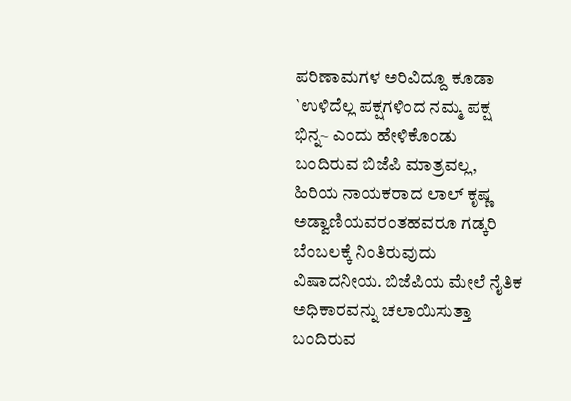ಪರಿಣಾಮಗಳ ಅರಿವಿದ್ದೂ ಕೂಡಾ `ಉಳಿದೆಲ್ಲ ಪಕ್ಷಗಳಿಂದ ನಮ್ಮ ಪಕ್ಷ ಭಿನ್ನ~ ಎಂದು ಹೇಳಿಕೊಂಡು ಬಂದಿರುವ ಬಿಜೆಪಿ ಮಾತ್ರವಲ್ಲ, ಹಿರಿಯ ನಾಯಕರಾದ ಲಾಲ್ ಕೃಷ್ಣ ಅಡ್ವಾಣಿಯವರಂತಹವರೂ ಗಡ್ಕರಿ ಬೆಂಬಲಕ್ಕೆ ನಿಂತಿರುವುದು ವಿಷಾದನೀಯ. ಬಿಜೆಪಿಯ ಮೇಲೆ ನೈತಿಕ ಅಧಿಕಾರವನ್ನು ಚಲಾಯಿಸುತ್ತಾ ಬಂದಿರುವ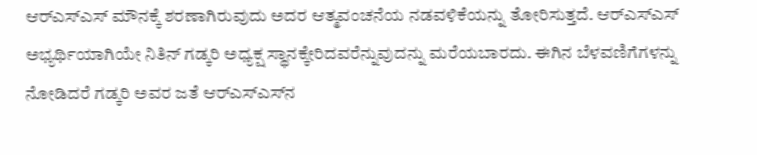ಆರ್‌ಎಸ್‌ಎಸ್ ಮೌನಕ್ಕೆ ಶರಣಾಗಿರುವುದು ಅದರ ಆತ್ಮವಂಚನೆಯ ನಡವಳಿಕೆಯನ್ನು ತೋರಿಸುತ್ತದೆ. ಆರ್‌ಎಸ್‌ಎಸ್ ಅಭ್ಯರ್ಥಿಯಾಗಿಯೇ ನಿತಿನ್ ಗಡ್ಕರಿ ಅಧ್ಯಕ್ಷ ಸ್ಥಾನಕ್ಕೇರಿದವರೆನ್ನುವುದನ್ನು ಮರೆಯಬಾರದು. ಈಗಿನ ಬೆಳವಣಿಗೆಗಳನ್ನು ನೋಡಿದರೆ ಗಡ್ಕರಿ ಅವರ ಜತೆ ಆರ್‌ಎಸ್‌ಎಸ್‌ನ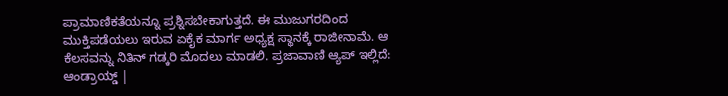ಪ್ರಾಮಾಣಿಕತೆಯನ್ನೂ ಪ್ರಶ್ನಿಸಬೇಕಾಗುತ್ತದೆ. ಈ ಮುಜುಗರದಿಂದ ಮುಕ್ತಿಪಡೆಯಲು ಇರುವ ಏಕೈಕ ಮಾರ್ಗ ಅಧ್ಯಕ್ಷ ಸ್ಥಾನಕ್ಕೆ ರಾಜೀನಾಮೆ. ಆ ಕೆಲಸವನ್ನು ನಿತಿನ್ ಗಡ್ಕರಿ ಮೊದಲು ಮಾಡಲಿ. ಪ್ರಜಾವಾಣಿ ಆ್ಯಪ್ ಇಲ್ಲಿದೆ: ಆಂಡ್ರಾಯ್ಡ್ |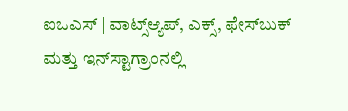ಐಒಎಸ್ | ವಾಟ್ಸ್ಆ್ಯಪ್, ಎಕ್ಸ್, ಫೇಸ್‌ಬುಕ್ ಮತ್ತು ಇನ್‌ಸ್ಟಾಗ್ರಾಂನಲ್ಲಿ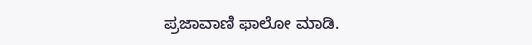ಪ್ರಜಾವಾಣಿ ಫಾಲೋ ಮಾಡಿ.